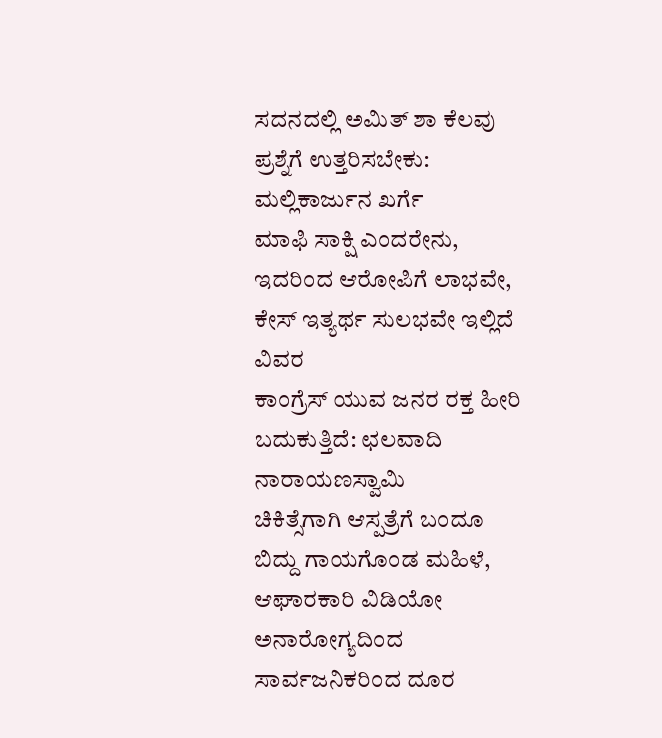ಸದನದಲ್ಲಿ ಅಮಿತ್ ಶಾ ಕೆಲವು ಪ್ರಶ್ನೆಗೆ ಉತ್ತರಿಸಬೇಕು: ಮಲ್ಲಿಕಾರ್ಜುನ ಖರ್ಗೆ
ಮಾಫಿ ಸಾಕ್ಷಿ ಎಂದರೇನು, ಇದರಿಂದ ಆರೋಪಿಗೆ ಲಾಭವೇ, ಕೇಸ್ ಇತ್ಯರ್ಥ ಸುಲಭವೇ ಇಲ್ಲಿದೆ ವಿವರ
ಕಾಂಗ್ರೆಸ್ ಯುವ ಜನರ ರಕ್ತ ಹೀರಿ ಬದುಕುತ್ತಿದೆ: ಛಲವಾದಿ ನಾರಾಯಣಸ್ವಾಮಿ
ಚಿಕಿತ್ಸೆಗಾಗಿ ಆಸ್ಪತ್ರೆಗೆ ಬಂದೂ ಬಿದ್ದು ಗಾಯಗೊಂಡ ಮಹಿಳೆ, ಆಘಾರಕಾರಿ ವಿಡಿಯೋ
ಅನಾರೋಗ್ಯದಿಂದ ಸಾರ್ವಜನಿಕರಿಂದ ದೂರ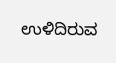ಉಳಿದಿರುವ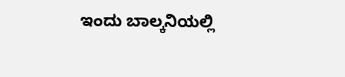ಇಂದು ಬಾಲ್ಕನಿಯಲ್ಲಿ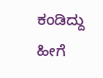ಕಂಡಿದ್ದು ಹೀಗೆ